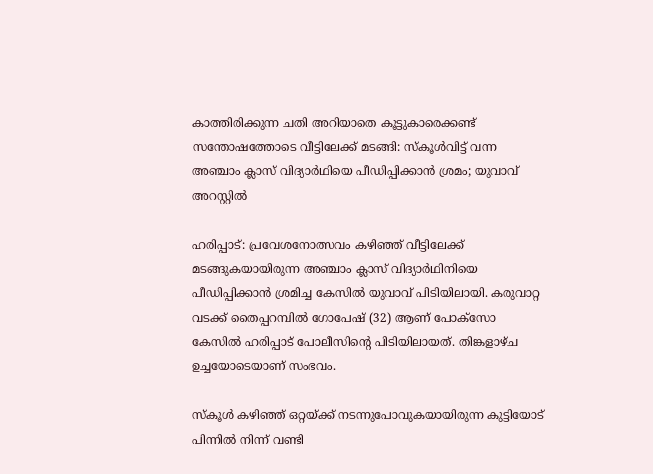കാത്തിരിക്കുന്ന ചതി അറിയാതെ കൂട്ടുകാരെക്കണ്ട് സന്തോഷത്തോടെ വീട്ടിലേക്ക് മടങ്ങി: സ്കൂൾവിട്ട് വന്ന അഞ്ചാം ക്ലാസ് വിദ്യാർഥിയെ പീഡിപ്പിക്കാൻ ശ്രമം; യുവാവ് അറസ്റ്റിൽ

ഹരിപ്പാട്: പ്രവേശനോത്സവം കഴിഞ്ഞ് വീട്ടിലേക്ക് മടങ്ങുകയായിരുന്ന അഞ്ചാം ക്ലാസ് വിദ്യാർഥിനിയെ പീഡിപ്പിക്കാൻ ശ്രമിച്ച കേസിൽ യുവാവ് പിടിയിലായി. കരുവാറ്റ വടക്ക് തൈപ്പറമ്പിൽ ഗോപേഷ് (32) ആണ് പോക്സോ കേസിൽ ഹരിപ്പാട് പോലീസിന്‍റെ പിടിയിലായത്. തിങ്കളാഴ്ച ഉച്ചയോടെയാണ് സംഭവം.

സ്‌കൂൾ കഴിഞ്ഞ് ഒറ്റയ്ക്ക് നടന്നുപോവുകയായിരുന്ന കുട്ടിയോട് പിന്നിൽ നിന്ന് വണ്ടി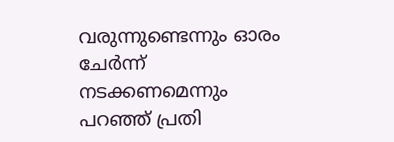വരുന്നുണ്ടെന്നും ഓരം ചേർന്ന് നടക്കണമെന്നും പറഞ്ഞ് പ്രതി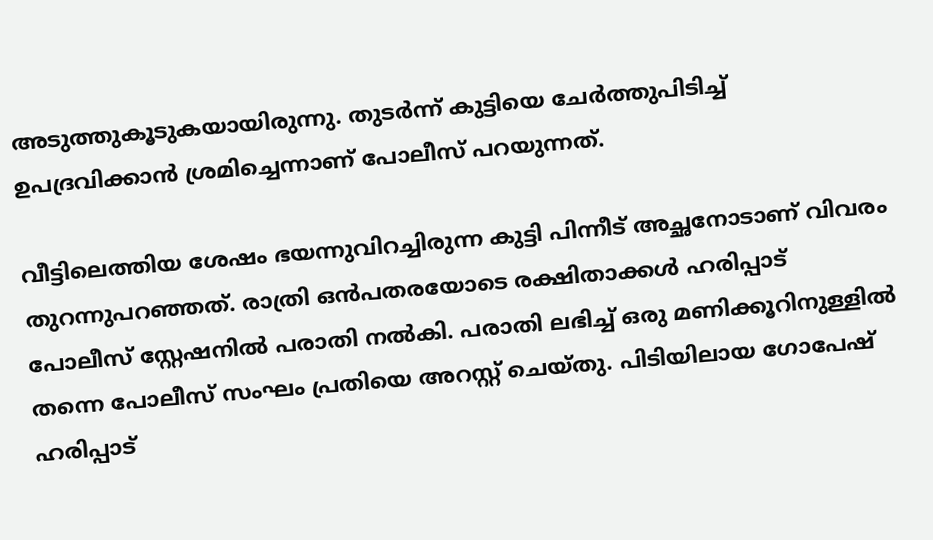അടുത്തുകൂടുകയായിരുന്നു. തുടർന്ന് കുട്ടിയെ ചേർത്തുപിടിച്ച് ഉപദ്രവിക്കാൻ ശ്രമിച്ചെന്നാണ് പോലീസ് പറയുന്നത്.

വീട്ടിലെത്തിയ ശേഷം ഭയന്നുവിറച്ചിരുന്ന കുട്ടി പിന്നീട് അച്ഛനോടാണ് വിവരം തുറന്നുപറഞ്ഞത്. രാത്രി ഒൻപതരയോടെ രക്ഷിതാക്കൾ ഹരിപ്പാട് പോലീസ് സ്റ്റേഷനിൽ പരാതി നൽകി. പരാതി ലഭിച്ച് ഒരു മണിക്കൂറിനുള്ളിൽ തന്നെ പോലീസ് സംഘം പ്രതിയെ അറസ്റ്റ് ചെയ്തു. പിടിയിലായ ഗോപേഷ് ഹരിപ്പാട്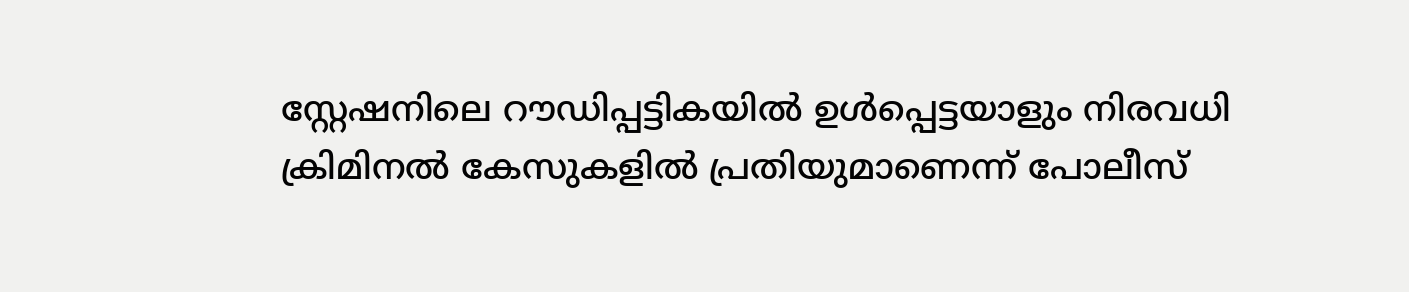സ്റ്റേഷനിലെ റൗഡിപ്പട്ടികയിൽ ഉൾപ്പെട്ടയാളും നിരവധി ക്രിമിനൽ കേസുകളിൽ പ്രതിയുമാണെന്ന് പോലീസ്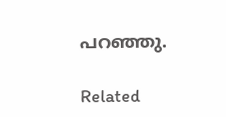പറഞ്ഞു.

Related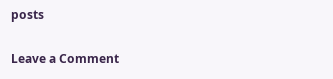posts

Leave a Comment